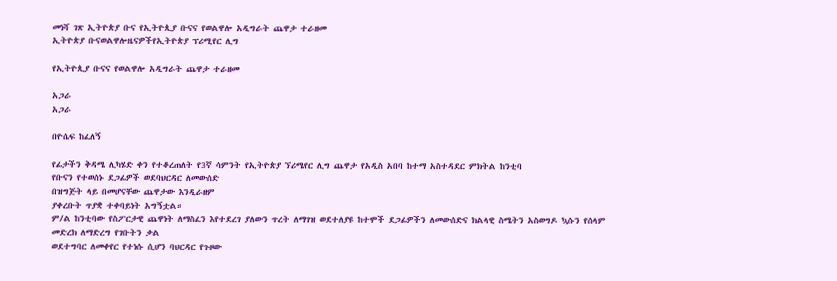መነሻ ገጽ ኢትዮጵያ ቡና የኢትዮጲያ ቡናና የወልዋሎ አዲግራት ጨዋታ ተራዘመ
ኢትዮጵያ ቡናወልዋሎዜናዎችየኢትዮጵያ ፕሪሚየር ሊግ

የኢትዮጲያ ቡናና የወልዋሎ አዲግራት ጨዋታ ተራዘመ

አጋራ
አጋራ

በዮሴፍ ከፈለኝ

የፊታችን ቅዳሜ ሊካሄድ ቀን የተቆረጠለት የ3ኛ ሳምንት የኢትዮጵያ ኘሪሜየር ሊግ ጨዋታ የአዲስ አበባ ከተማ አስተዳደር ምክትል ከንቲባ
የቡናን የተወሰኑ ደጋፊዎች ወደባህርዳር ለመውሰድ
በዝግጅት ላይ በመሆናቸው ጨዋታው እንዲራዘም
ያቀረቡት ጥያቋ ተቀባይነት አግኝቷል።
ም/ል ከንቲባው የስፖርታዊ ጨዋነት ለማስፈን እየተደረገ ያለውን ጥረት ለማገዝ ወደተለያዩ ከተሞች ደጋፊዎችን ለመውሰድና ክልላዊ ስሜትን አስወግዶ ኳሱን የሰላም መድረክ ለማድረግ የገቡትን ቃል
ወደተግባር ለመቀየር የተነሱ ሲሆን ባህርዳር የጉዞው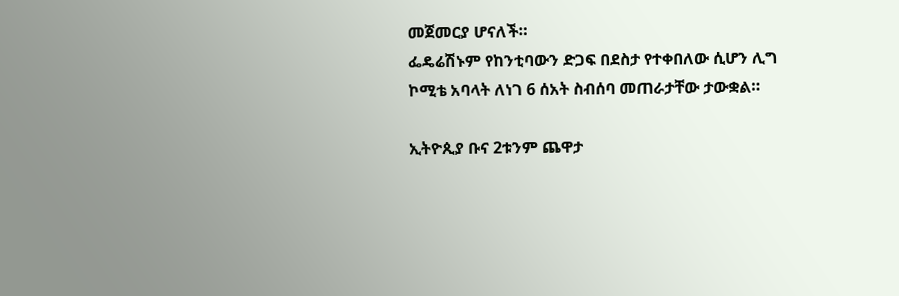መጀመርያ ሆናለች።
ፌዴሬሽኑም የከንቲባውን ድጋፍ በደስታ የተቀበለው ሲሆን ሊግ ኮሚቴ አባላት ለነገ 6 ሰአት ስብሰባ መጠራታቸው ታውቋል።

ኢትዮጲያ ቡና 2ቱንም ጨዋታ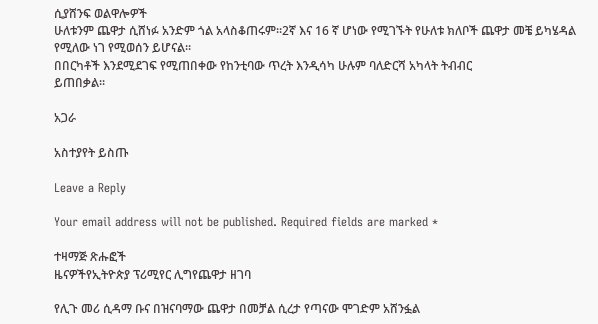ሲያሸንፍ ወልዋሎዎች
ሁለቱንም ጨዋታ ሲሸነፉ አንድም ጎል አላስቆጠሩም።2ኛ እና 16 ኛ ሆነው የሚገኙት የሁለቱ ክለቦች ጨዋታ መቼ ይካሄዳል የሚለው ነገ የሚወሰን ይሆናል።
በበርካቶች እንደሚደገፍ የሚጠበቀው የከንቲባው ጥረት እንዲሳካ ሁሉም ባለድርሻ አካላት ትብብር
ይጠበቃል።

አጋራ

አስተያየት ይስጡ

Leave a Reply

Your email address will not be published. Required fields are marked *

ተዛማጅ ጽሑፎች
ዜናዎችየኢትዮጵያ ፕሪሚየር ሊግየጨዋታ ዘገባ

የሊጉ መሪ ሲዳማ ቡና በዝናባማው ጨዋታ በመቻል ሲረታ የጣናው ሞገድም አሸንፏል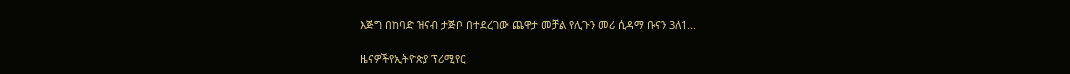እጅግ በከባድ ዝናብ ታጅቦ በተደረገው ጨዋታ መቻል የሊጉን መሪ ሲዳማ ቡናን 3ለ1...

ዜናዎችየኢትዮጵያ ፕሪሚየር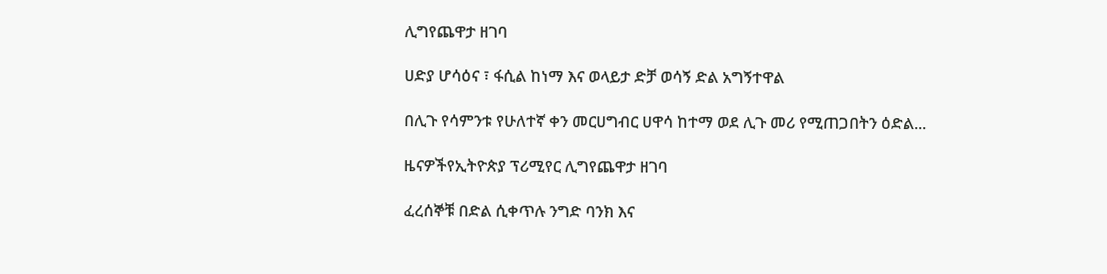ሊግየጨዋታ ዘገባ

ሀድያ ሆሳዕና ፣ ፋሲል ከነማ እና ወላይታ ድቻ ወሳኝ ድል አግኝተዋል

በሊጉ የሳምንቱ የሁለተኛ ቀን መርሀግብር ሀዋሳ ከተማ ወደ ሊጉ መሪ የሚጠጋበትን ዕድል...

ዜናዎችየኢትዮጵያ ፕሪሚየር ሊግየጨዋታ ዘገባ

ፈረሰኞቹ በድል ሲቀጥሉ ንግድ ባንክ እና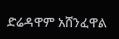ድሬዳዋም አሸንፈዋል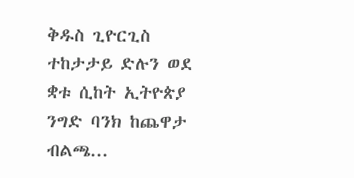ቅዱስ ጊዮርጊስ ተከታታይ ድሉን ወደ ቋቱ ሲከት ኢትዮጵያ ንግድ ባንክ ከጨዋታ ብልጫ...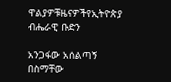ዋልያዎቹዜናዎችየኢትዮጵያ ብሔራዊ ቡድን

አንጋፋው አሰልጣኝ በስማቸው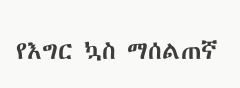የእግር ኳስ ማሰልጠኛ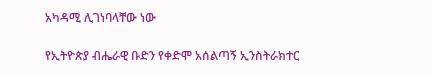አካዳሚ ሊገነባላቸው ነው

የኢትዮጵያ ብሔራዊ ቡድን የቀድሞ አሰልጣኝ ኢንስትራክተር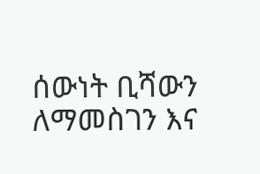ሰውነት ቢሻውን ለማመስገን እና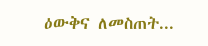ዕውቅና ለመስጠት...